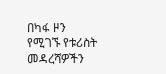በካፋ ዞን የሚገኙ የቱሪስት መዳረሻዎችን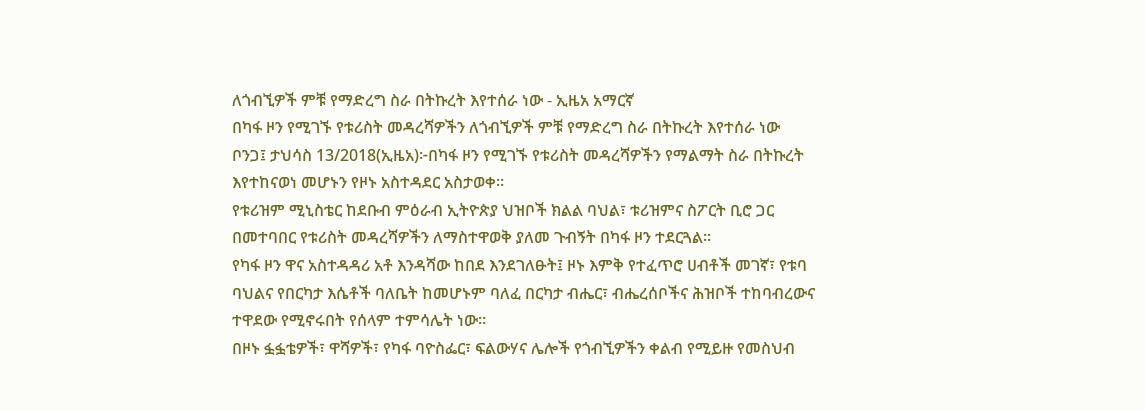ለጎብኚዎች ምቹ የማድረግ ስራ በትኩረት እየተሰራ ነው - ኢዜአ አማርኛ
በካፋ ዞን የሚገኙ የቱሪስት መዳረሻዎችን ለጎብኚዎች ምቹ የማድረግ ስራ በትኩረት እየተሰራ ነው
ቦንጋ፤ ታህሳስ 13/2018(ኢዜአ)፦በካፋ ዞን የሚገኙ የቱሪስት መዳረሻዎችን የማልማት ስራ በትኩረት እየተከናወነ መሆኑን የዞኑ አስተዳደር አስታወቀ።
የቱሪዝም ሚኒስቴር ከደቡብ ምዕራብ ኢትዮጵያ ህዝቦች ክልል ባህል፣ ቱሪዝምና ስፖርት ቢሮ ጋር በመተባበር የቱሪስት መዳረሻዎችን ለማስተዋወቅ ያለመ ጉብኝት በካፋ ዞን ተደርጓል።
የካፋ ዞን ዋና አስተዳዳሪ አቶ እንዳሻው ከበደ እንደገለፁት፤ ዞኑ እምቅ የተፈጥሮ ሀብቶች መገኛ፣ የቱባ ባህልና የበርካታ እሴቶች ባለቤት ከመሆኑም ባለፈ በርካታ ብሔር፣ ብሔረሰቦችና ሕዝቦች ተከባብረውና ተዋደው የሚኖሩበት የሰላም ተምሳሌት ነው።
በዞኑ ፏፏቴዎች፣ ዋሻዎች፣ የካፋ ባዮስፌር፣ ፍልውሃና ሌሎች የጎብኚዎችን ቀልብ የሚይዙ የመስህብ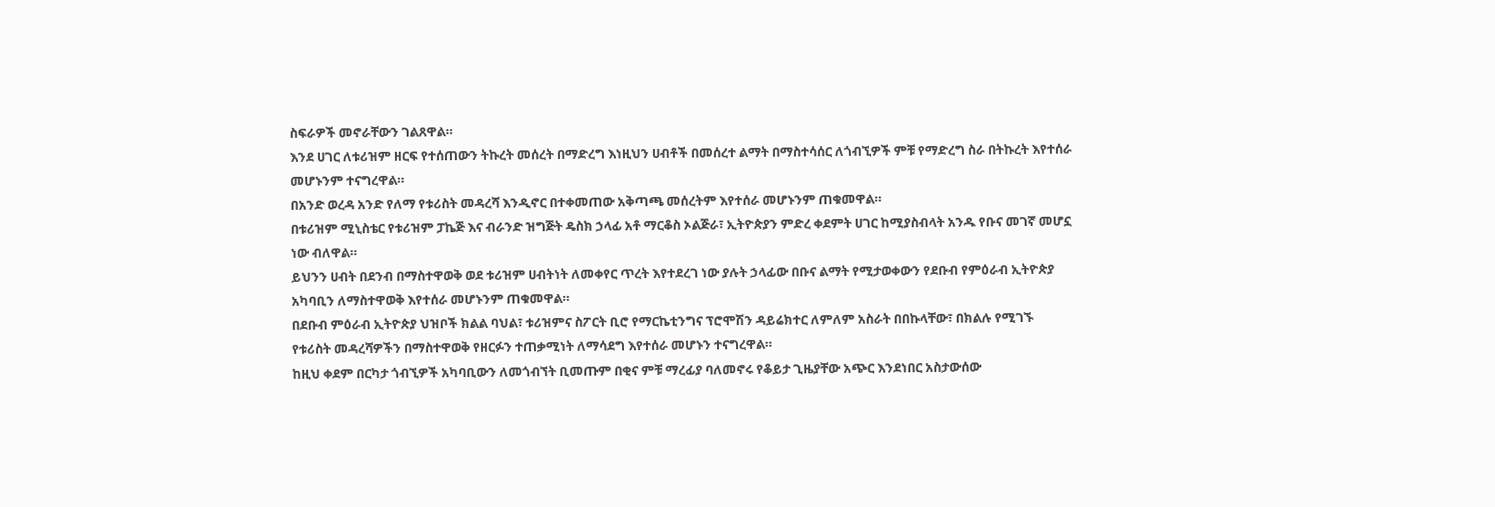ስፍራዎች መኖራቸውን ገልጸዋል።
እንደ ሀገር ለቱሪዝም ዘርፍ የተሰጠውን ትኩረት መሰረት በማድረግ እነዚህን ሀብቶች በመሰረተ ልማት በማስተሳሰር ለጎብኚዎች ምቹ የማድረግ ስራ በትኩረት እየተሰራ መሆኑንም ተናግረዋል።
በአንድ ወረዳ አንድ የለማ የቱሪስት መዳረሻ እንዲኖር በተቀመጠው አቅጣጫ መሰረትም እየተሰራ መሆኑንም ጠቁመዋል።
በቱሪዝም ሚኒስቴር የቱሪዝም ፓኬጅ እና ብራንድ ዝግጅት ዴስክ ኃላፊ አቶ ማርቆስ ኦልጅራ፣ ኢትዮጵያን ምድረ ቀደምት ሀገር ከሚያስብላት አንዱ የቡና መገኛ መሆኗ ነው ብለዋል።
ይህንን ሀብት በደንብ በማስተዋወቅ ወደ ቱሪዝም ሀብትነት ለመቀየር ጥረት እየተደረገ ነው ያሉት ኃላፊው በቡና ልማት የሚታወቀውን የደቡብ የምዕራብ ኢትዮጵያ አካባቢን ለማስተዋወቅ እየተሰራ መሆኑንም ጠቁመዋል።
በደቡብ ምዕራብ ኢትዮጵያ ህዝቦች ክልል ባህል፣ ቱሪዝምና ስፖርት ቢሮ የማርኬቲንግና ፕሮሞሽን ዳይሬክተር ለምለም አስራት በበኩላቸው፣ በክልሉ የሚገኙ የቱሪስት መዳረሻዎችን በማስተዋወቅ የዘርፉን ተጠቃሚነት ለማሳደግ እየተሰራ መሆኑን ተናግረዋል።
ከዚህ ቀደም በርካታ ጎብኚዎች አካባቢውን ለመጎብኘት ቢመጡም በቂና ምቹ ማረፊያ ባለመኖሩ የቆይታ ጊዜያቸው አጭር እንደነበር አስታውሰው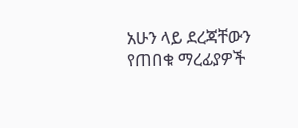አሁን ላይ ደረጃቸውን የጠበቁ ማረፊያዎች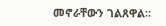መኖራቸውን ገልጸዋል።